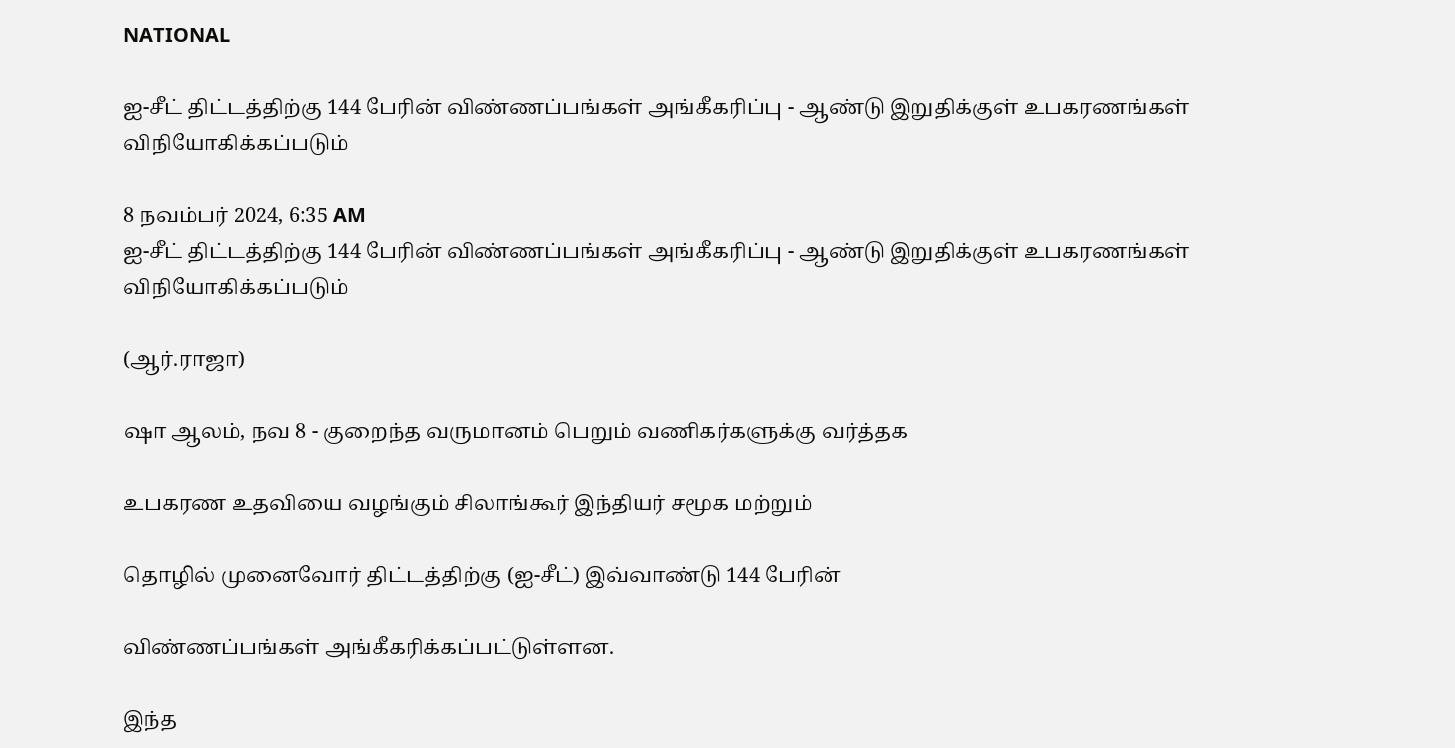NATIONAL

ஐ-சீட் திட்டத்திற்கு 144 பேரின் விண்ணப்பங்கள் அங்கீகரிப்பு - ஆண்டு இறுதிக்குள் உபகரணங்கள் விநியோகிக்கப்படும்

8 நவம்பர் 2024, 6:35 AM
ஐ-சீட் திட்டத்திற்கு 144 பேரின் விண்ணப்பங்கள் அங்கீகரிப்பு - ஆண்டு இறுதிக்குள் உபகரணங்கள் விநியோகிக்கப்படும்

(ஆர்.ராஜா)

ஷா ஆலம், நவ 8 - குறைந்த வருமானம் பெறும் வணிகர்களுக்கு வர்த்தக

உபகரண உதவியை வழங்கும் சிலாங்கூர் இந்தியர் சமூக மற்றும்

தொழில் முனைவோர் திட்டத்திற்கு (ஐ-சீட்) இவ்வாண்டு 144 பேரின்

விண்ணப்பங்கள் அங்கீகரிக்கப்பட்டுள்ளன.

இந்த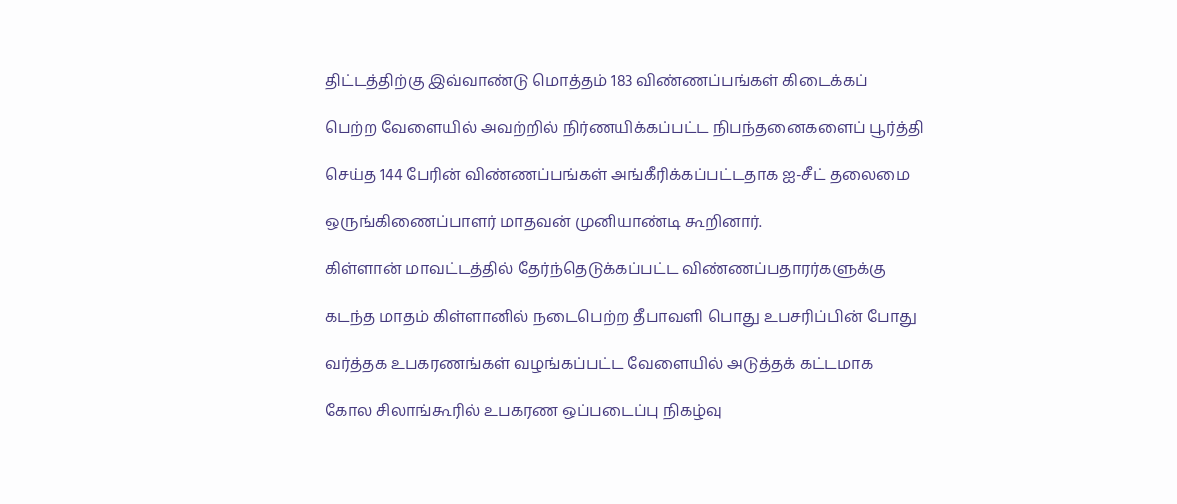திட்டத்திற்கு இவ்வாண்டு மொத்தம் 183 விண்ணப்பங்கள் கிடைக்கப்

பெற்ற வேளையில் அவற்றில் நிர்ணயிக்கப்பட்ட நிபந்தனைகளைப் பூர்த்தி

செய்த 144 பேரின் விண்ணப்பங்கள் அங்கீரிக்கப்பட்டதாக ஐ-சீட் தலைமை

ஒருங்கிணைப்பாளர் மாதவன் முனியாண்டி கூறினார்.

கிள்ளான் மாவட்டத்தில் தேர்ந்தெடுக்கப்பட்ட விண்ணப்பதாரர்களுக்கு

கடந்த மாதம் கிள்ளானில் நடைபெற்ற தீபாவளி பொது உபசரிப்பின் போது

வர்த்தக உபகரணங்கள் வழங்கப்பட்ட வேளையில் அடுத்தக் கட்டமாக

கோல சிலாங்கூரில் உபகரண ஒப்படைப்பு நிகழ்வு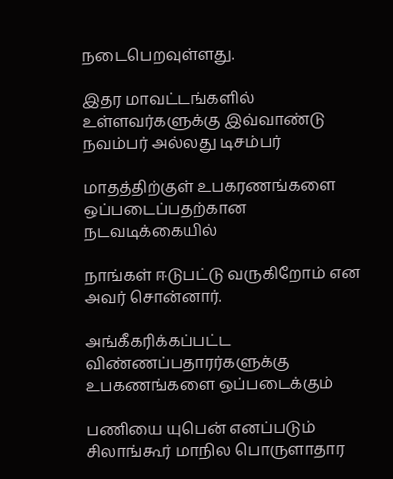நடைபெறவுள்ளது.

இதர மாவட்டங்களில் உள்ளவர்களுக்கு இவ்வாண்டு நவம்பர் அல்லது டிசம்பர்

மாதத்திற்குள் உபகரணங்களை ஒப்படைப்பதற்கான நடவடிக்கையில்

நாங்கள் ஈடுபட்டு வருகிறோம் என அவர் சொன்னார்.

அங்கீகரிக்கப்பட்ட விண்ணப்பதாரர்களுக்கு உபகணங்களை ஒப்படைக்கும்

பணியை யுபென் எனப்படும் சிலாங்கூர் மாநில பொருளாதார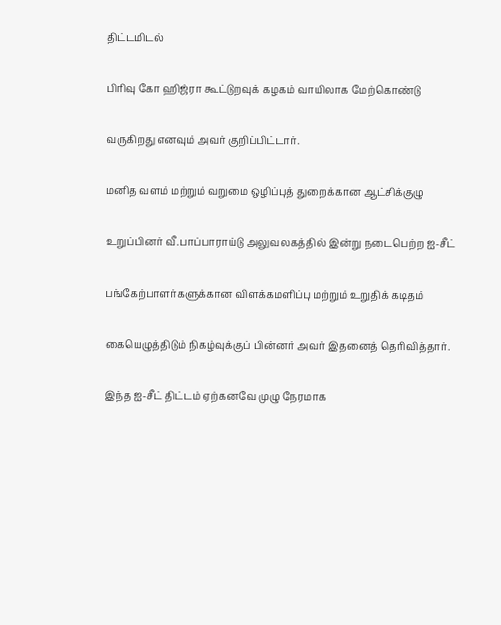திட்டமிடல்

பிரிவு கோ ஹிஜ்ரா கூட்டுறவுக் கழகம் வாயிலாக மேற்கொண்டு

வருகிறது எனவும் அவர் குறிப்பிட்டார்.

மனித வளம் மற்றும் வறுமை ஒழிப்புத் துறைக்கான ஆட்சிக்குழு

உறுப்பினர் வீ.பாப்பாராய்டு அலுவலகத்தில் இன்று நடைபெற்ற ஐ-சீட்

பங்கேற்பாளர்களுக்கான விளக்கமளிப்பு மற்றும் உறுதிக் கடிதம்

கையெழுத்திடும் நிகழ்வுக்குப் பின்னர் அவர் இதனைத் தெரிவித்தார்.

இந்த ஐ-சீட் திட்டம் ஏற்கனவே முழு நேரமாக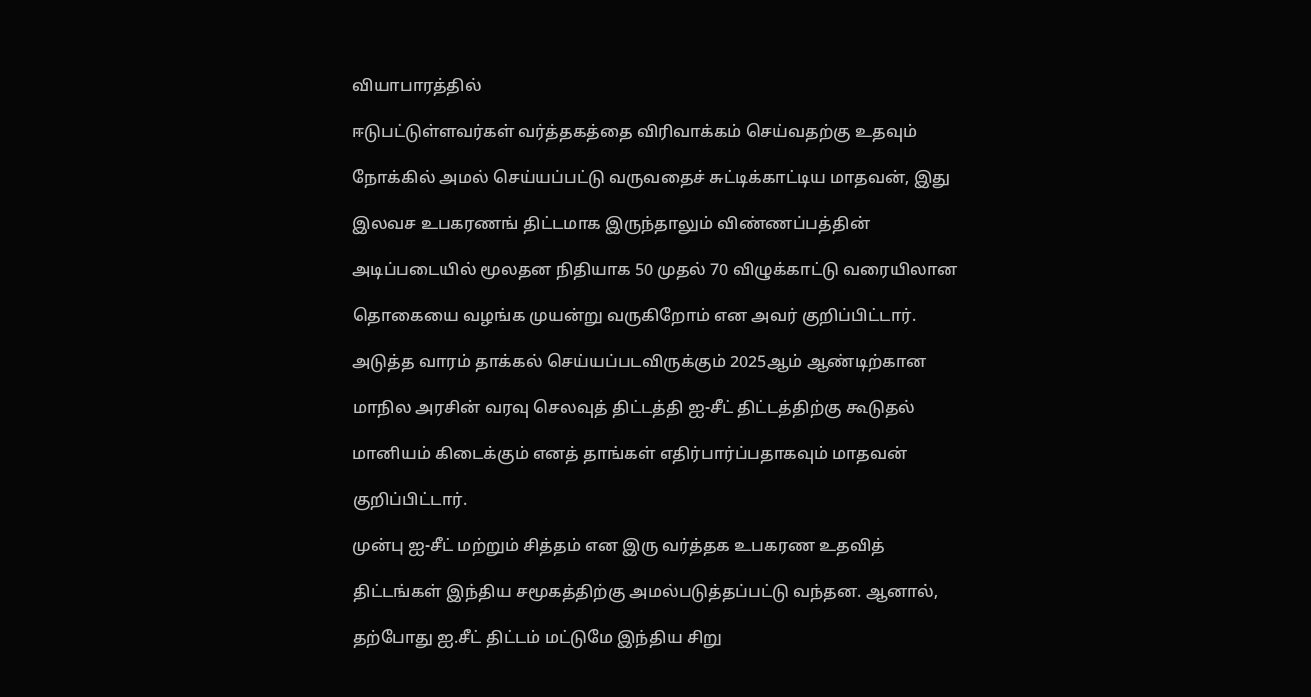வியாபாரத்தில்

ஈடுபட்டுள்ளவர்கள் வர்த்தகத்தை விரிவாக்கம் செய்வதற்கு உதவும்

நோக்கில் அமல் செய்யப்பட்டு வருவதைச் சுட்டிக்காட்டிய மாதவன், இது

இலவச உபகரணங் திட்டமாக இருந்தாலும் விண்ணப்பத்தின்

அடிப்படையில் மூலதன நிதியாக 50 முதல் 70 விழுக்காட்டு வரையிலான

தொகையை வழங்க முயன்று வருகிறோம் என அவர் குறிப்பிட்டார்.

அடுத்த வாரம் தாக்கல் செய்யப்படவிருக்கும் 2025ஆம் ஆண்டிற்கான

மாநில அரசின் வரவு செலவுத் திட்டத்தி ஐ-சீட் திட்டத்திற்கு கூடுதல்

மானியம் கிடைக்கும் எனத் தாங்கள் எதிர்பார்ப்பதாகவும் மாதவன்

குறிப்பிட்டார்.

முன்பு ஐ-சீட் மற்றும் சித்தம் என இரு வர்த்தக உபகரண உதவித்

திட்டங்கள் இந்திய சமூகத்திற்கு அமல்படுத்தப்பட்டு வந்தன. ஆனால்,

தற்போது ஐ.சீட் திட்டம் மட்டுமே இந்திய சிறு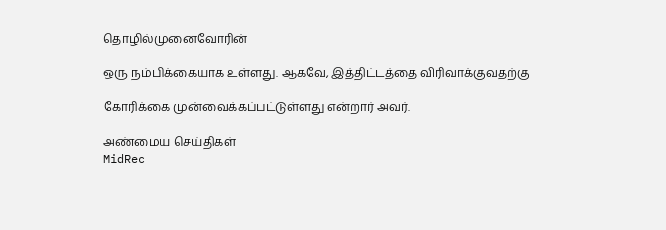தொழில்முனைவோரின்

ஒரு நம்பிக்கையாக உள்ளது. ஆகவே, இத்திட்டத்தை விரிவாக்குவதற்கு

கோரிக்கை முன்வைக்கப்பட்டுள்ளது என்றார் அவர்.

அண்மைய செய்திகள்
MidRec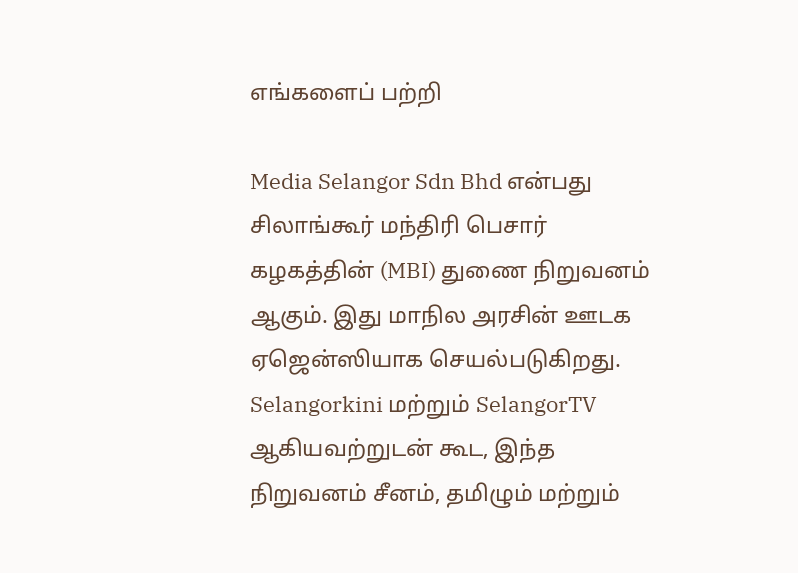எங்களைப் பற்றி

Media Selangor Sdn Bhd என்பது சிலாங்கூர் மந்திரி பெசார் கழகத்தின் (MBI) துணை நிறுவனம் ஆகும். இது மாநில அரசின் ஊடக ஏஜென்ஸியாக செயல்படுகிறது. Selangorkini மற்றும் SelangorTV ஆகியவற்றுடன் கூட, இந்த நிறுவனம் சீனம், தமிழும் மற்றும்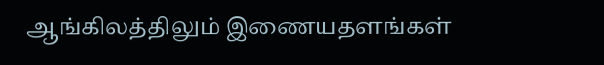ஆங்கிலத்திலும் இணையதளங்கள்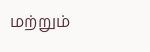மற்றும்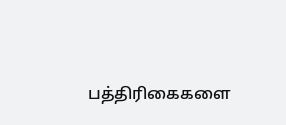பத்திரிகைகளை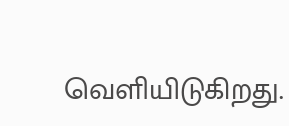வெளியிடுகிறது.